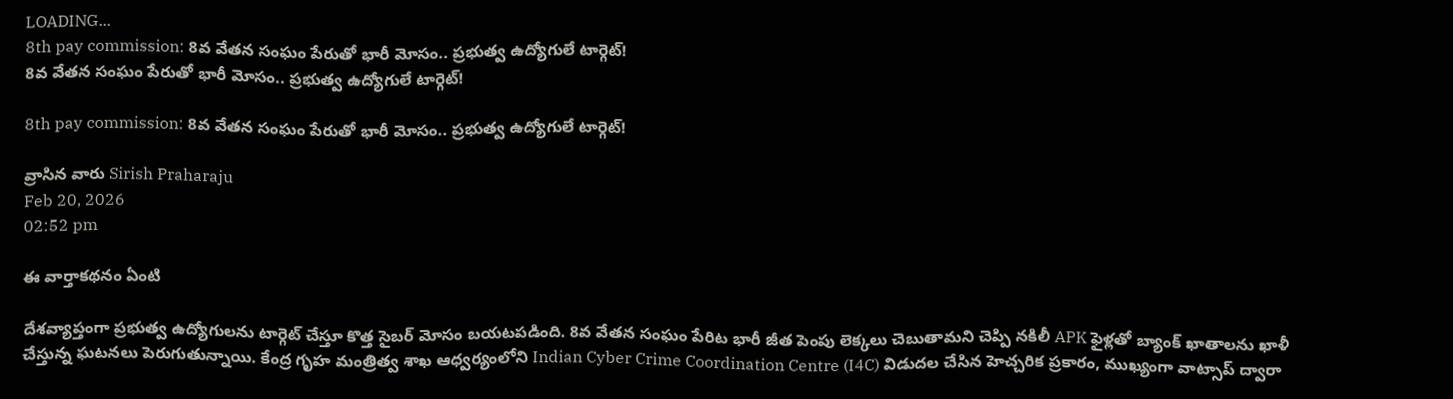LOADING...
8th pay commission: 8వ వేతన సంఘం పేరుతో భారీ మోసం.. ప్రభుత్వ ఉద్యోగులే టార్గెట్!
8వ వేతన సంఘం పేరుతో భారీ మోసం.. ప్రభుత్వ ఉద్యోగులే టార్గెట్!

8th pay commission: 8వ వేతన సంఘం పేరుతో భారీ మోసం.. ప్రభుత్వ ఉద్యోగులే టార్గెట్!

వ్రాసిన వారు Sirish Praharaju
Feb 20, 2026
02:52 pm

ఈ వార్తాకథనం ఏంటి

దేశవ్యాప్తంగా ప్రభుత్వ ఉద్యోగులను టార్గెట్ చేస్తూ కొత్త సైబర్ మోసం బయటపడింది. 8వ వేతన సంఘం పేరిట భారీ జీత పెంపు లెక్కలు చెబుతామని చెప్పి నకిలీ APK ఫైళ్లతో బ్యాంక్ ఖాతాలను ఖాళీ చేస్తున్న ఘటనలు పెరుగుతున్నాయి. కేంద్ర గృహ మంత్రిత్వ శాఖ ఆధ్వర్యంలోని Indian Cyber Crime Coordination Centre (I4C) విడుదల చేసిన హెచ్చరిక ప్రకారం, ముఖ్యంగా వాట్సాప్ ద్వారా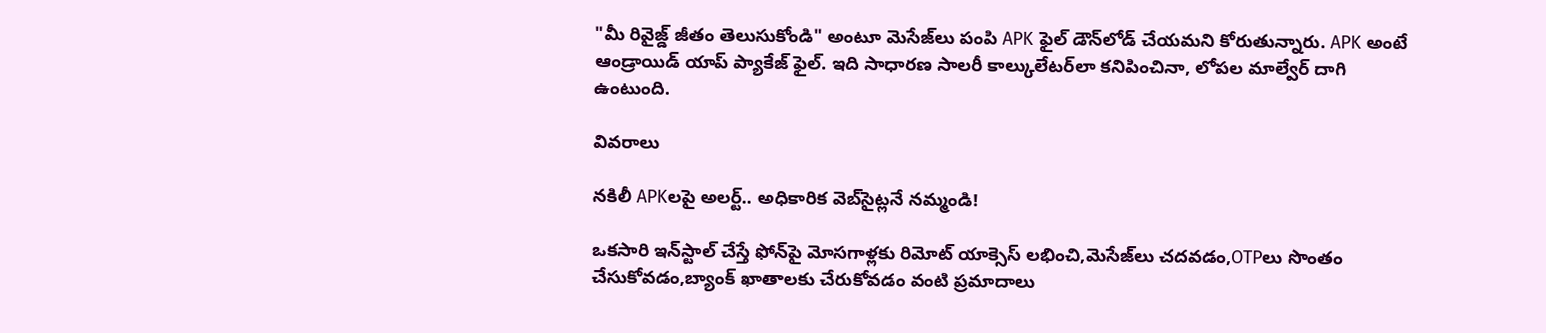"మీ రివైజ్డ్ జీతం తెలుసుకోండి" అంటూ మెసేజ్‌లు పంపి APK ఫైల్ డౌన్‌లోడ్ చేయమని కోరుతున్నారు. APK అంటే ఆండ్రాయిడ్ యాప్ ప్యాకేజ్ ఫైల్. ఇది సాధారణ సాలరీ కాల్కులేటర్‌లా కనిపించినా, లోపల మాల్వేర్ దాగి ఉంటుంది.

వివరాలు

నకిలీ APKలపై అలర్ట్.. అధికారిక వెబ్‌సైట్లనే నమ్మండి!

ఒకసారి ఇన్‌స్టాల్ చేస్తే ఫోన్‌పై మోసగాళ్లకు రిమోట్ యాక్సెస్ లభించి,మెసేజ్‌లు చదవడం,OTPలు సొంతం చేసుకోవడం,బ్యాంక్ ఖాతాలకు చేరుకోవడం వంటి ప్రమాదాలు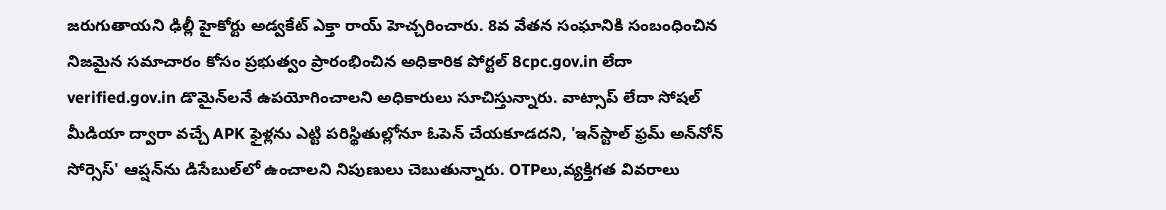జరుగుతాయని ఢిల్లీ హైకోర్టు అడ్వకేట్ ఎక్తా రాయ్ హెచ్చరించారు. 8వ వేతన సంఘానికి సంబంధించిన నిజమైన సమాచారం కోసం ప్రభుత్వం ప్రారంభించిన అధికారిక పోర్టల్ 8cpc.gov.in లేదా verified.gov.in డొమైన్‌లనే ఉపయోగించాలని అధికారులు సూచిస్తున్నారు. వాట్సాప్ లేదా సోషల్ మీడియా ద్వారా వచ్చే APK ఫైళ్లను ఎట్టి పరిస్థితుల్లోనూ ఓపెన్ చేయకూడదని, 'ఇన్‌స్టాల్ ఫ్రమ్ అన్‌నోన్ సోర్సెస్' ఆప్షన్‌ను డిసేబుల్‌లో ఉంచాలని నిపుణులు చెబుతున్నారు. OTPలు,వ్యక్తిగత వివరాలు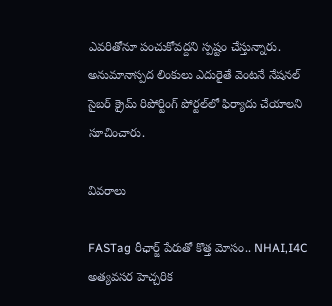ఎవరితోనూ పంచుకోవద్దని స్పష్టం చేస్తున్నారు. అనుమానాస్పద లింకులు ఎదురైతే వెంటనే నేషనల్ సైబర్ క్రైమ్ రిపోర్టింగ్ పోర్టల్‌లో ఫిర్యాదు చేయాలని సూచించారు.

వివరాలు

FASTag రీఛార్జ్ పేరుతో కొత్త మోసం.. NHAI,I4C అత్యవసర హెచ్చరిక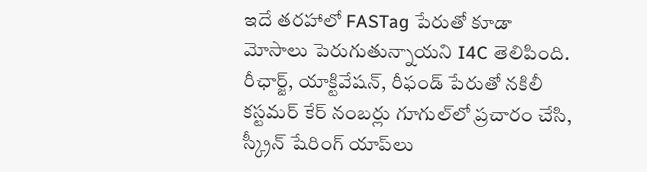ఇదే తరహాలో FASTag పేరుతో కూడా మోసాలు పెరుగుతున్నాయని I4C తెలిపింది. రీఛార్జ్, యాక్టివేషన్, రీఫండ్ పేరుతో నకిలీ కస్టమర్ కేర్ నంబర్లు గూగుల్‌లో ప్రచారం చేసి, స్క్రీన్ షేరింగ్ యాప్‌లు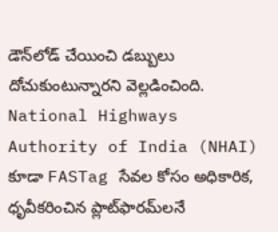డౌన్‌లోడ్ చేయించి డబ్బులు దోచుకుంటున్నారని వెల్లడించింది. National Highways Authority of India (NHAI) కూడా FASTag సేవల కోసం అధికారిక, ధృవీకరించిన ప్లాట్‌ఫారమ్‌లనే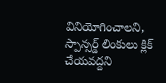వినియోగించాలని, స్పాన్సర్డ్ లింకులు క్లిక్ చేయవద్దని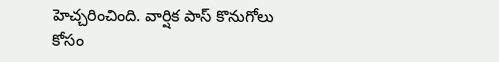హెచ్చరించింది. వార్షిక పాస్ కొనుగోలు కోసం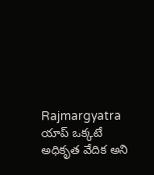Rajmargyatra యాప్ ఒక్కటే అధికృత వేదిక అని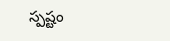స్పష్టం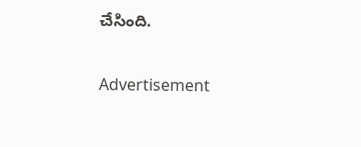చేసింది.

Advertisement